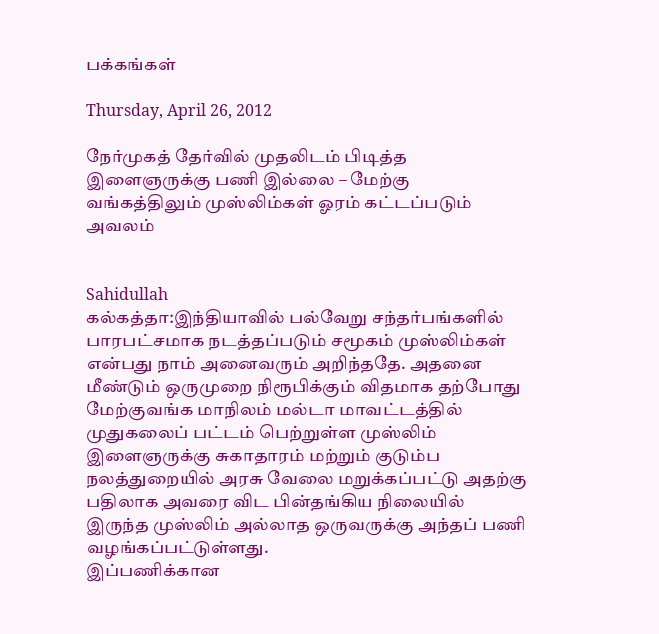பக்கங்கள்

Thursday, April 26, 2012

நேர்முகத் தேர்வில் முதலிடம் பிடித்த இளைஞருக்கு பணி இல்லை – மேற்கு வங்கத்திலும் முஸ்லிம்கள் ஓரம் கட்டப்படும் அவலம்


Sahidullah
கல்கத்தா:இந்தியாவில் பல்வேறு சந்தர்பங்களில் பாரபட்சமாக நடத்தப்படும் சமூகம் முஸ்லிம்கள் என்பது நாம் அனைவரும் அறிந்ததே. அதனை மீண்டும் ஒருமுறை நிரூபிக்கும் விதமாக தற்போது மேற்குவங்க மாநிலம் மல்டா மாவட்டத்தில் முதுகலைப் பட்டம் பெற்றுள்ள முஸ்லிம் இளைஞருக்கு சுகாதாரம் மற்றும் குடும்ப நலத்துறையில் அரசு வேலை மறுக்கப்பட்டு அதற்கு பதிலாக அவரை விட பின்தங்கிய நிலையில் இருந்த முஸ்லிம் அல்லாத ஒருவருக்கு அந்தப் பணி வழங்கப்பட்டுள்ளது.
இப்பணிக்கான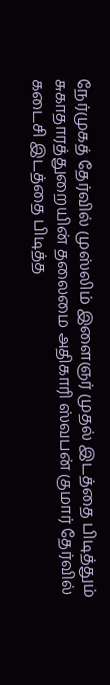நேர்முகத் தேர்வில் முஸ்லிம் இளைஞர் முதல் இடத்தை பிடித்தும் சுகாதாரத்துறையின் தலைமை அதிகாரி ஸ்வபன் குமார் தேர்வில் கடைசி இடத்தை பிடித்த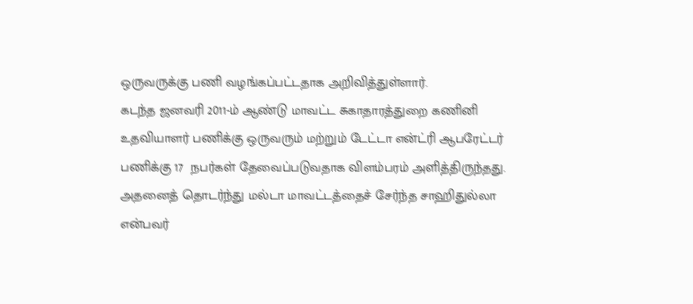ஒருவருக்கு பணி வழங்கப்பட்டதாக அறிவித்துள்ளார்.
கடந்த ஜனவரி 2011-ம் ஆண்டு மாவட்ட சுகாதாரத்துறை கணினி உதவியாளர் பணிக்கு ஒருவரும் மற்றும் டேட்டா என்ட்ரி ஆபரேட்டர் பணிக்கு 17  நபர்கள் தேவைப்படுவதாக விளம்பரம் அளித்திருந்தது. அதனைத் தொடர்ந்து மல்டா மாவட்டத்தைச் சேர்ந்த சாஹிதுல்லா என்பவர்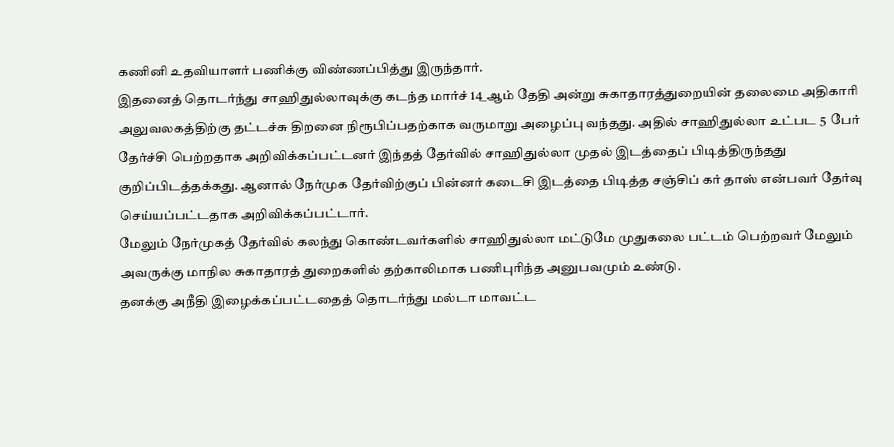கணினி உதவியாளர் பணிக்கு விண்ணப்பித்து இருந்தார்.
இதனைத் தொடர்ந்து சாஹிதுல்லாவுக்கு கடந்த மார்ச் 14_ஆம் தேதி அன்று சுகாதாரத்துறையின் தலைமை அதிகாரி அலுவலகத்திற்கு தட்டச்சு திறனை நிரூபிப்பதற்காக வருமாறு அழைப்பு வந்தது. அதில் சாஹிதுல்லா உட்பட 5  பேர் தேர்ச்சி பெற்றதாக அறிவிக்கப்பட்டனர் இந்தத் தேர்வில் சாஹிதுல்லா முதல் இடத்தைப் பிடித்திருந்தது குறிப்பிடத்தக்கது. ஆனால் நேர்முக தேர்விற்குப் பின்னர் கடைசி இடத்தை பிடித்த சஞ்சிப் கர் தாஸ் என்பவர் தேர்வு செய்யப்பட்டதாக அறிவிக்கப்பட்டார்.
மேலும் நேர்முகத் தேர்வில் கலந்து கொண்டவர்களில் சாஹிதுல்லா மட்டுமே முதுகலை பட்டம் பெற்றவர் மேலும் அவருக்கு மாநில சுகாதாரத் துறைகளில் தற்காலிமாக பணிபுரிந்த அனுபவமும் உண்டு.
தனக்கு அநீதி இழைக்கப்பட்டதைத் தொடர்ந்து மல்டா மாவட்ட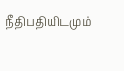நீதிபதியிடமும்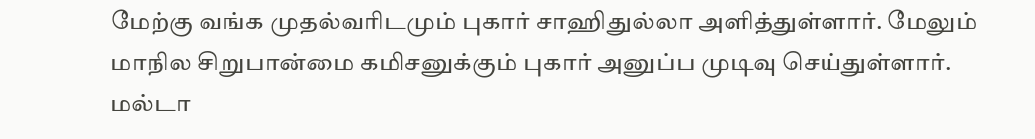மேற்கு வங்க முதல்வரிடமும் புகார் சாஹிதுல்லா அளித்துள்ளார். மேலும் மாநில சிறுபான்மை கமிசனுக்கும் புகார் அனுப்ப முடிவு செய்துள்ளார்.
மல்டா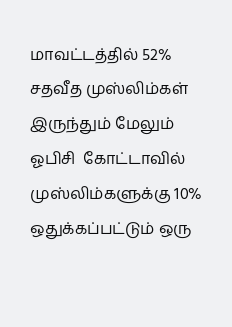மாவட்டத்தில் 52% சதவீத முஸ்லிம்கள் இருந்தும் மேலும் ஓபிசி  கோட்டாவில் முஸ்லிம்களுக்கு 10% ஒதுக்கப்பட்டும் ஒரு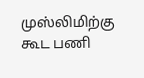முஸ்லிமிற்கு கூட பணி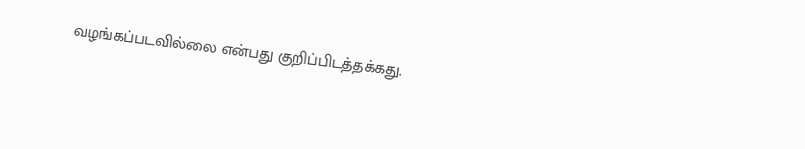வழங்கப்படவில்லை என்பது குறிப்பிடத்தக்கது.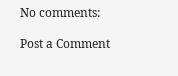No comments:

Post a Comment